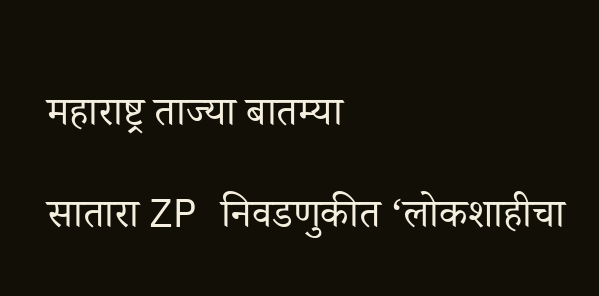महाराष्ट्र ताज्या बातम्या

सातारा ZP निवडणुकीत ‘लोकशाहीचा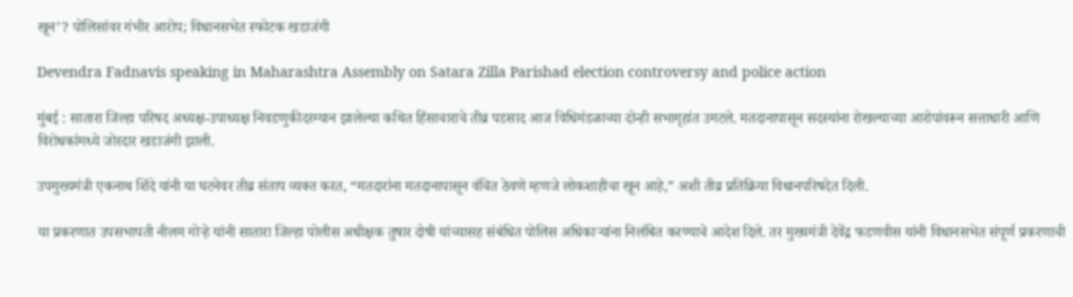खून’? पोलिसांवर गंभीर आरोप; विधानसभेत स्फोटक खडाजंगी

Devendra Fadnavis speaking in Maharashtra Assembly on Satara Zilla Parishad election controversy and police action

मुंबई : सातारा जिल्हा परिषद अध्यक्ष-उपाध्यक्ष निवडणुकीदरम्यान झालेल्या कथित हिंसाचाराचे तीव्र पडसाद आज विधिमंडळाच्या दोन्ही सभागृहांत उमटले. मतदानापासून सदस्यांना रोखल्याच्या आरोपांवरून सत्ताधारी आणि विरोधकांमध्ये जोरदार खडाजंगी झाली.

उपमुख्यमंत्री एकनाथ शिंदे यांनी या घटनेवर तीव्र संताप व्यक्त करत, “मतदारांना मतदानापासून वंचित ठेवणे म्हणजे लोकशाहीचा खून आहे,” अशी तीव्र प्रतिक्रिया विधानपरिषदेत दिली.

या प्रकरणात उपसभापती नीलम गोऱ्हे यांनी सातारा जिल्हा पोलीस अधीक्षक तुषार दोषी यांच्यासह संबंधित पोलिस अधिकाऱ्यांना निलंबित करण्याचे आदेश दिले. तर मुख्यमंत्री देवेंद्र फडणवीस यांनी विधानसभेत संपूर्ण प्रकरणाची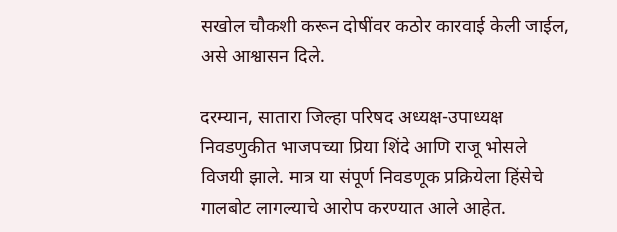सखोल चौकशी करून दोषींवर कठोर कारवाई केली जाईल, असे आश्वासन दिले.

दरम्यान, सातारा जिल्हा परिषद अध्यक्ष-उपाध्यक्ष निवडणुकीत भाजपच्या प्रिया शिंदे आणि राजू भोसले विजयी झाले. मात्र या संपूर्ण निवडणूक प्रक्रियेला हिंसेचे गालबोट लागल्याचे आरोप करण्यात आले आहेत.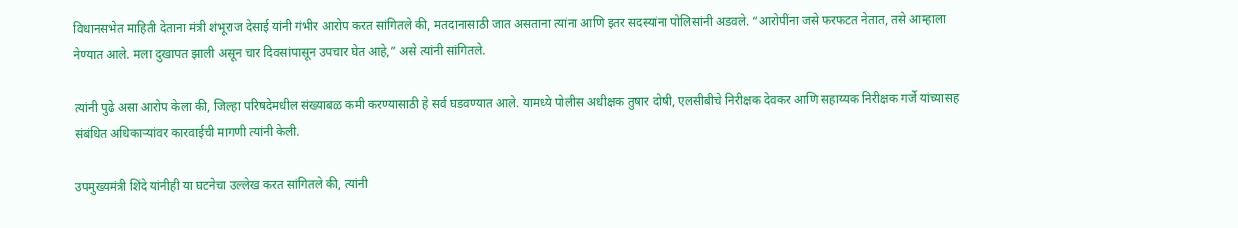विधानसभेत माहिती देताना मंत्री शंभूराज देसाई यांनी गंभीर आरोप करत सांगितले की, मतदानासाठी जात असताना त्यांना आणि इतर सदस्यांना पोलिसांनी अडवले. “आरोपींना जसे फरफटत नेतात, तसे आम्हाला नेण्यात आले. मला दुखापत झाली असून चार दिवसांपासून उपचार घेत आहे,” असे त्यांनी सांगितले.

त्यांनी पुढे असा आरोप केला की, जिल्हा परिषदेमधील संख्याबळ कमी करण्यासाठी हे सर्व घडवण्यात आले. यामध्ये पोलीस अधीक्षक तुषार दोषी, एलसीबीचे निरीक्षक देवकर आणि सहाय्यक निरीक्षक गर्जे यांच्यासह संबंधित अधिकाऱ्यांवर कारवाईची मागणी त्यांनी केली.

उपमुख्यमंत्री शिंदे यांनीही या घटनेचा उल्लेख करत सांगितले की, त्यांनी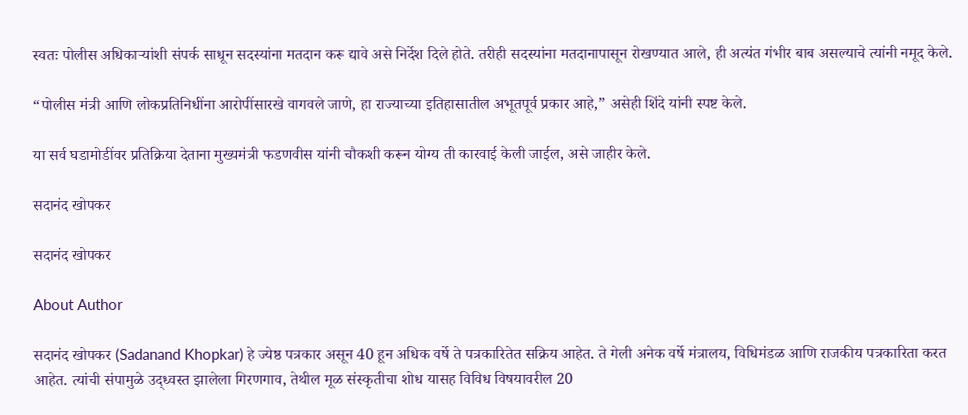स्वतः पोलीस अधिकाऱ्यांशी संपर्क साधून सदस्यांना मतदान करू द्यावे असे निर्देश दिले होते. तरीही सदस्यांना मतदानापासून रोखण्यात आले, ही अत्यंत गंभीर बाब असल्याचे त्यांनी नमूद केले.

“पोलीस मंत्री आणि लोकप्रतिनिधींना आरोपींसारखे वागवले जाणे, हा राज्याच्या इतिहासातील अभूतपूर्व प्रकार आहे,” असेही शिंदे यांनी स्पष्ट केले.

या सर्व घडामोडींवर प्रतिक्रिया देताना मुख्यमंत्री फडणवीस यांनी चौकशी करून योग्य ती कारवाई केली जाईल, असे जाहीर केले.

सदानंद खोपकर

सदानंद खोपकर

About Author

सदानंद खोपकर (Sadanand Khopkar) हे ज्येष्ठ पत्रकार असून 40 हून अधिक वर्षे ते पत्रकारितेत सक्रिय आहेत. ते गेली अनेक वर्षे मंत्रालय, विधिमंडळ आणि राजकीय पत्रकारिता करत आहेत. त्यांची संपामुळे उद्ध्वस्त झालेला गिरणगाव, तेथील मूळ संस्कृतीचा शोध यासह विविध विषयावरील 20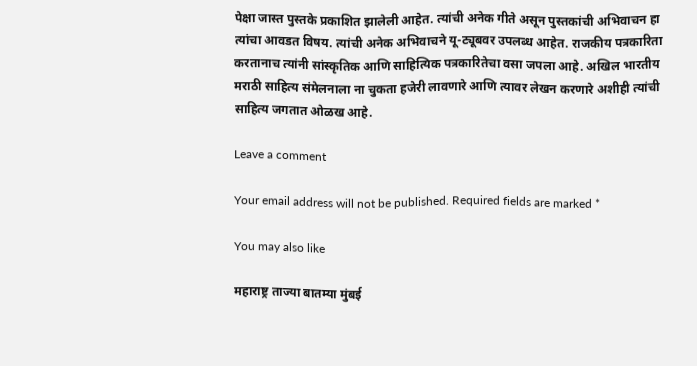पेक्षा जास्त पुस्तके प्रकाशित झालेली आहेत. त्यांची अनेक गीते असून पुस्तकांची अभिवाचन हा त्यांचा आवडत विषय. त्यांची अनेक अभिवाचने यू-ट्यूबवर उपलब्ध आहेत. राजकीय पत्रकारिता करतानाच त्यांनी सांस्कृतिक आणि साहित्यिक पत्रकारितेचा वसा जपला आहे. अखिल भारतीय मराठी साहित्य संमेलनाला ना चुकता हजेरी लावणारे आणि त्यावर लेखन करणारे अशीही त्यांची साहित्य जगतात ओळख आहे.

Leave a comment

Your email address will not be published. Required fields are marked *

You may also like

महाराष्ट्र ताज्या बातम्या मुंबई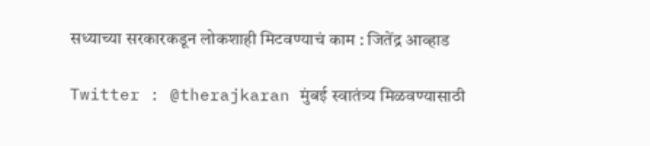सध्याच्या सरकारकडून लोकशाही मिटवण्याचं काम : जितेंद्र आव्हाड

Twitter : @therajkaran मुंबई स्वातंत्र्य मिळवण्यासाठी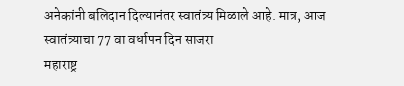अनेकांनी बलिदान दिल्यानंतर स्वातंत्र्य मिळाले आहे. मात्र, आज स्वातंत्र्याचा 77 वा वर्धापन दिन साजरा
महाराष्ट्र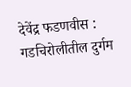देवेंद्र फडणवीस : गडचिरोलीतील दुर्गम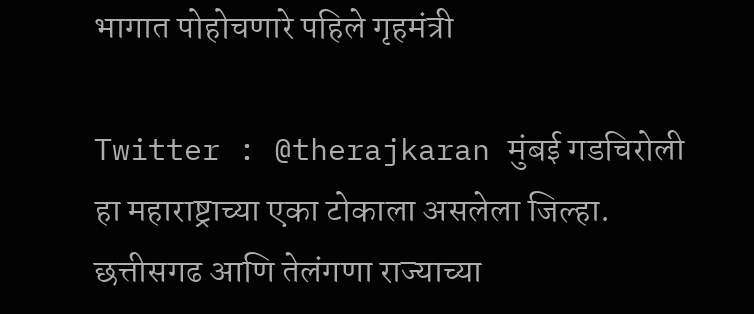भागात पोहोचणारे पहिले गृहमंत्री

Twitter : @therajkaran मुंबई गडचिरोली हा महाराष्ट्राच्या एका टोकाला असलेला जिल्हा. छत्तीसगढ आणि तेलंगणा राज्याच्या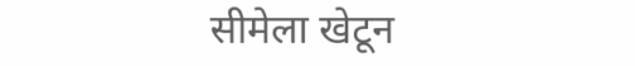सीमेला खेटून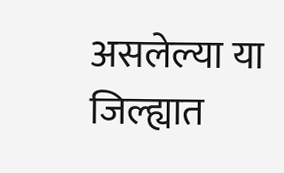असलेल्या या जिल्ह्यात